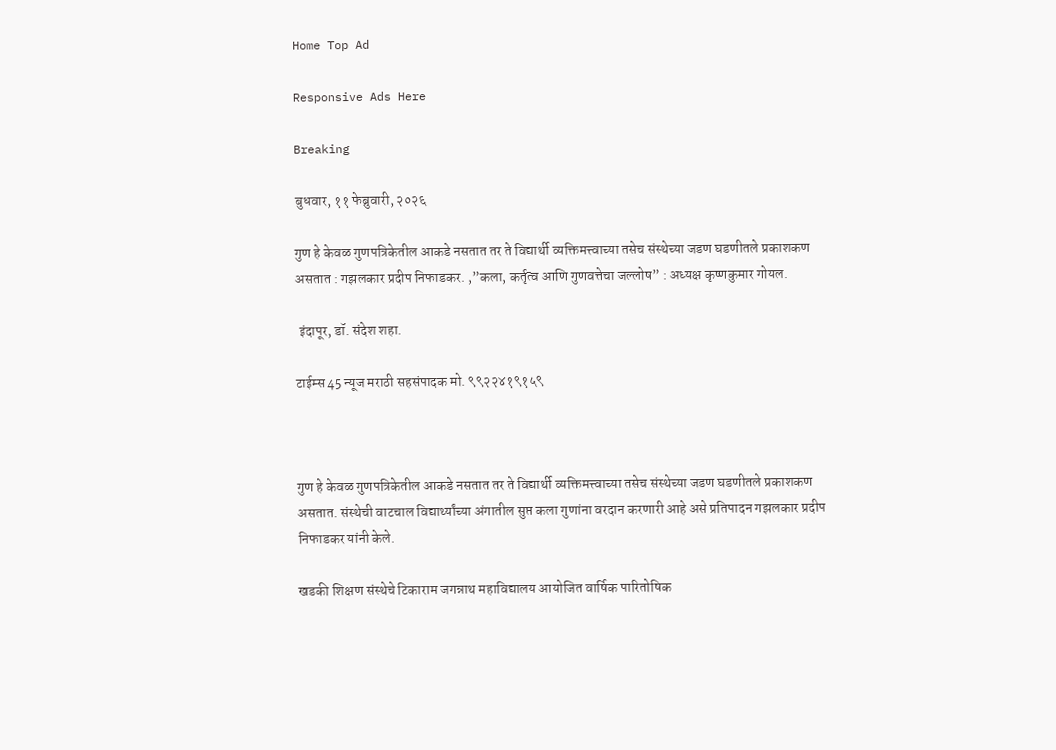Home Top Ad

Responsive Ads Here

Breaking

बुधवार, ११ फेब्रुवारी, २०२६

गुण हे केवळ गुणपत्रिकेतील आकडे नसतात तर ते विद्यार्थी व्यक्तिमत्त्वाच्या तसेच संस्थेच्या जडण घडणीतले प्रकाशकण असतात : गझलकार प्रदीप निफाडकर. ,”कला, कर्तृत्व आणि गुणवत्तेचा जल्लोष” : अध्यक्ष कृष्णकुमार गोयल.

 इंदापूर, डॉ. संदेश शहा.

टाईम्स 45 न्यूज मराठी सहसंपादक मो. ९९२२४१९१५९



गुण हे केवळ गुणपत्रिकेतील आकडे नसतात तर ते विद्यार्थी व्यक्तिमत्त्वाच्या तसेच संस्थेच्या जडण घडणीतले प्रकाशकण असतात. संस्थेची वाटचाल विद्यार्थ्यांच्या अंगातील सुप्त कला गुणांना वरदान करणारी आहे असे प्रतिपादन गझलकार प्रदीप निफाडकर यांनी केले.

खडकी शिक्षण संस्थेचे टिकाराम जगन्नाथ महाविद्यालय आयोजित वार्षिक पारितोषिक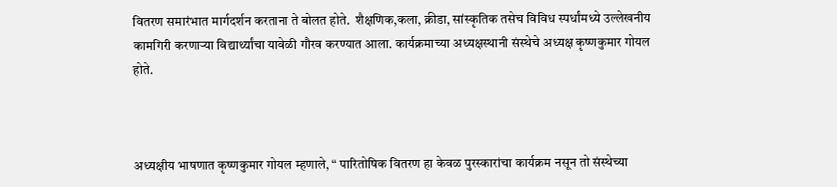वितरण समारंभात मार्गदर्शन करताना ते बोलत होते.  शैक्षणिक,कला, क्रीडा, सांस्कृतिक तसेच विविध स्पर्धांमध्ये उल्लेखनीय कामगिरी करणाऱ्या विद्यार्थ्यांचा यावेळी गौरव करण्यात आला. कार्यक्रमाच्या अध्यक्षस्थानी संस्थेचे अध्यक्ष कृष्णकुमार गोयल होते.



अध्यक्षीय भाषणात कृष्णकुमार गोयल म्हणाले, “ पारितोषिक वितरण हा केवळ पुरस्कारांचा कार्यक्रम नसून तो संस्थेच्या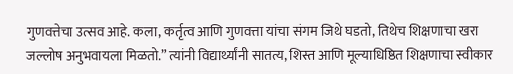गुणवत्तेचा उत्सव आहे. कला, कर्तृत्व आणि गुणवत्ता यांचा संगम जिथे घडतो, तिथेच शिक्षणाचा खरा जल्लोष अनुभवायला मिळतो.” त्यांनी विद्यार्थ्यांनी सातत्य, शिस्त आणि मूल्याधिष्ठित शिक्षणाचा स्वीकार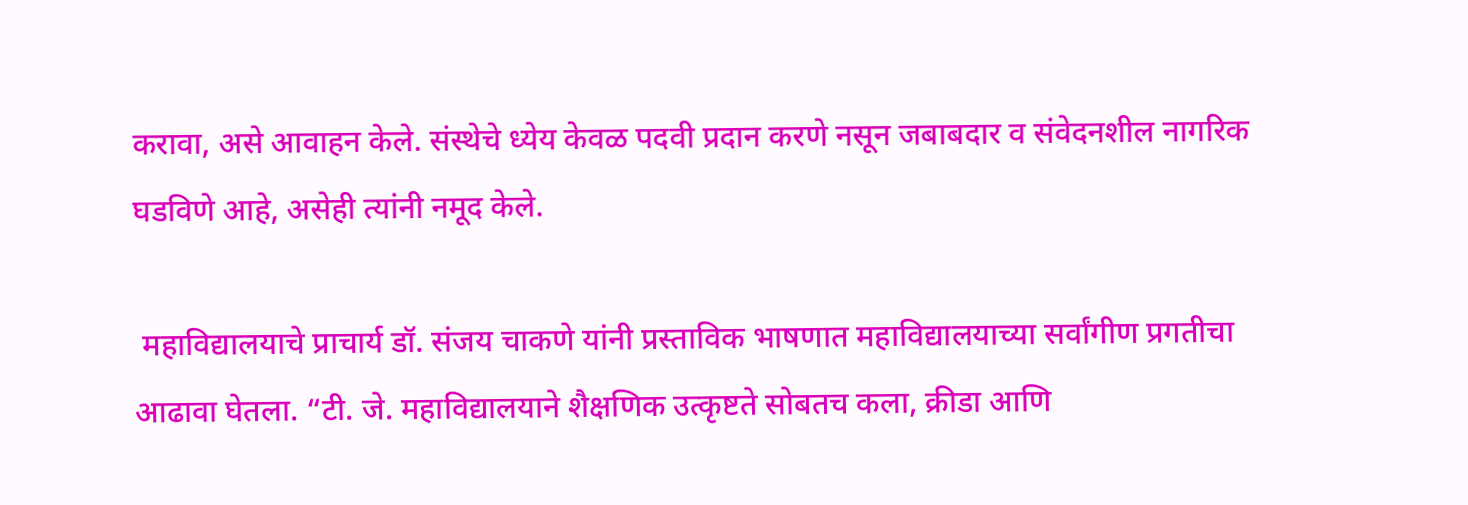करावा, असे आवाहन केले. संस्थेचे ध्येय केवळ पदवी प्रदान करणे नसून जबाबदार व संवेदनशील नागरिक घडविणे आहे, असेही त्यांनी नमूद केले.

 महाविद्यालयाचे प्राचार्य डॉ. संजय चाकणे यांनी प्रस्ताविक भाषणात महाविद्यालयाच्या सर्वांगीण प्रगतीचा आढावा घेतला. “टी. जे. महाविद्यालयाने शैक्षणिक उत्कृष्टते सोबतच कला, क्रीडा आणि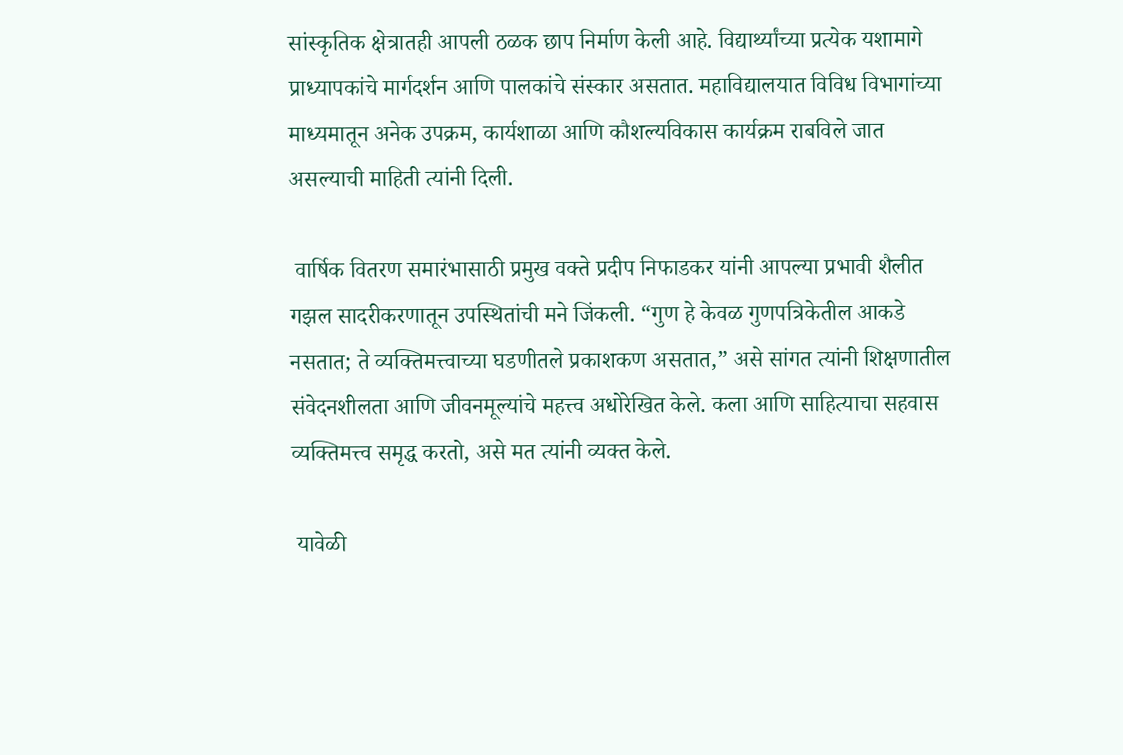सांस्कृतिक क्षेत्रातही आपली ठळक छाप निर्माण केली आहे. विद्यार्थ्यांच्या प्रत्येक यशामागे प्राध्यापकांचे मार्गदर्शन आणि पालकांचे संस्कार असतात. महाविद्यालयात विविध विभागांच्या माध्यमातून अनेक उपक्रम, कार्यशाळा आणि कौशल्यविकास कार्यक्रम राबविले जात असल्याची माहिती त्यांनी दिली.

 वार्षिक वितरण समारंभासाठी प्रमुख वक्ते प्रदीप निफाडकर यांनी आपल्या प्रभावी शैलीत गझल सादरीकरणातून उपस्थितांची मने जिंकली. “गुण हे केवळ गुणपत्रिकेतील आकडे नसतात; ते व्यक्तिमत्त्वाच्या घडणीतले प्रकाशकण असतात,” असे सांगत त्यांनी शिक्षणातील संवेदनशीलता आणि जीवनमूल्यांचे महत्त्व अधोरेखित केले. कला आणि साहित्याचा सहवास व्यक्तिमत्त्व समृद्ध करतो, असे मत त्यांनी व्यक्त केले.

 यावेळी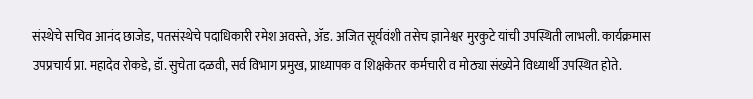संस्थेचे सचिव आनंद छाजेड, पतसंस्थेचे पदाधिकारी रमेश अवस्ते, ॲड. अजित सूर्यवंशी तसेच ज्ञानेश्वर मुरकुटे यांची उपस्थिती लाभली. कार्यक्रमास उपप्रचार्य प्रा. महादेव रोकडे, डॉ. सुचेता दळवी, सर्व विभाग प्रमुख, प्राध्यापक व शिक्षकेतर कर्मचारी व मोठ्या संख्येने विध्यार्थी उपस्थित होते.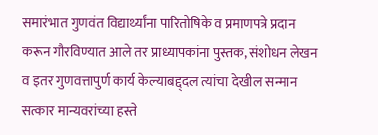समारंभात गुणवंत विद्यार्थ्यांना पारितोषिके व प्रमाणपत्रे प्रदान करून गौरविण्यात आले तर प्राध्यापकांना पुस्तक, संशोधन लेखन व इतर गुणवत्तापुर्ण कार्य केल्याबद्द्दल त्यांचा देखील सन्मान सत्कार मान्यवरांच्या हस्ते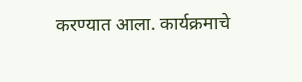करण्यात आला. कार्यक्रमाचे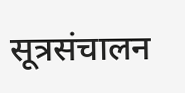सूत्रसंचालन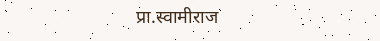प्रा.स्वामीराज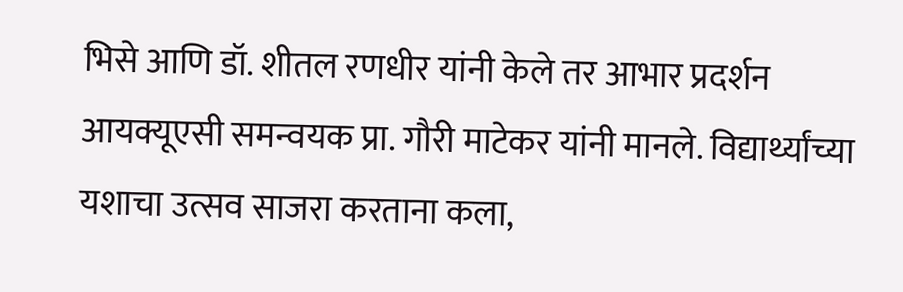भिसे आणि डॉ. शीतल रणधीर यांनी केले तर आभार प्रदर्शन आयक्यूएसी समन्वयक प्रा. गौरी माटेकर यांनी मानले. विद्यार्थ्यांच्या यशाचा उत्सव साजरा करताना कला,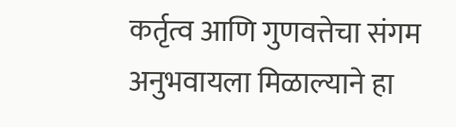कर्तृत्व आणि गुणवत्तेचा संगम अनुभवायला मिळाल्याने हा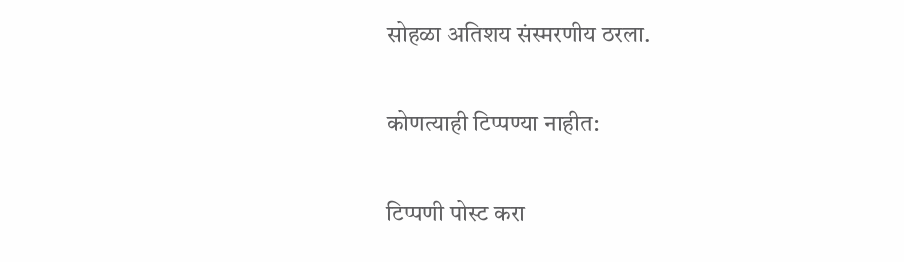सोहळा अतिशय संस्मरणीय ठरला.

कोणत्याही टिप्पण्‍या नाहीत:

टिप्पणी पोस्ट करा